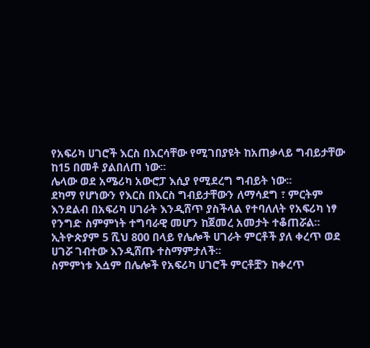የአፍሪካ ሀገሮች እርስ በእርሳቸው የሚገበያዩት ከአጠቃላይ ግብይታቸው ከ15 በመቶ ያልበለጠ ነው፡፡
ሌላው ወደ አሜሪካ አውሮፓ እሲያ የሚደረግ ግብይት ነው፡፡
ደካማ የሆነውን የእርስ በእርስ ግብይታቸውን ለማሳደግ ፣ ምርትም እንደልብ በአፍሪካ ሀገራት እንዲሸጥ ያስችላል የተባለለት የአፍሪካ ነፃ የንግድ ስምምነት ተግባራዊ መሆን ከጀመረ አመታት ተቆጠሯል፡፡
ኢትዮጵያም 5 ሺህ 800 በላይ የሌሎች ሀገራት ምርቶች ያለ ቀረጥ ወደ ሀገሯ ገብተው እንዲሸጡ ተስማምታለች፡፡
ስምምነቱ እሷም በሌሎች የአፍሪካ ሀገሮች ምርቶቿን ከቀረጥ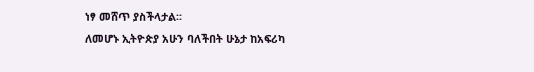ነፃ መሸጥ ያስችላታል፡፡
ለመሆኑ ኢትዮጵያ አሁን ባለችበት ሁኔታ ከአፍሪካ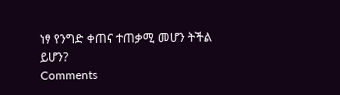ነፃ የንግድ ቀጠና ተጠቃሚ መሆን ትችል ይሆን?
Comments